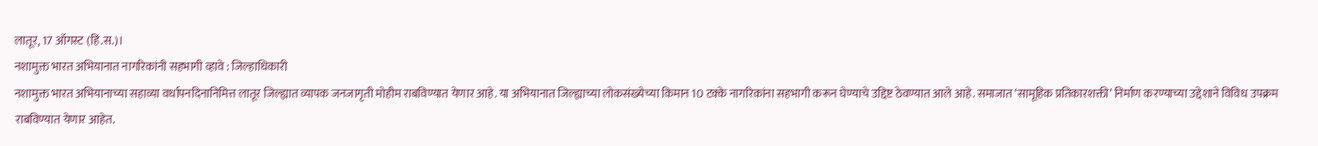लातूर, 17 ऑगस्ट (हिं.स.)।
नशामुक्त भारत अभियानात नागरिकांनी सहभागी व्हावे : जिल्हाधिकारी
नशामुक्त भारत अभियानाच्या सहाव्या वर्धापनदिनानिमित्त लातूर जिल्ह्यात व्यापक जनजागृती मोहीम राबविण्यात येणार आहे. या अभियानात जिल्ह्याच्या लोकसंख्येच्या किमान 10 टक्के नागरिकांना सहभागी करून घेण्याचे उद्दिष्ट ठेवण्यात आले आहे. समाजात ‘सामूहिक प्रतिकारशक्ती’ निर्माण करण्याच्या उद्देशाने विविध उपक्रम राबविण्यात येणार आहेत.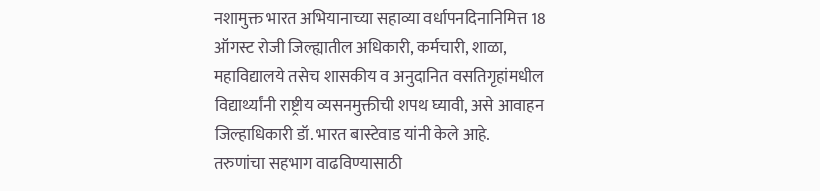नशामुक्त भारत अभियानाच्या सहाव्या वर्धापनदिनानिमित्त 18 ऑगस्ट रोजी जिल्ह्यातील अधिकारी, कर्मचारी, शाळा, महाविद्यालये तसेच शासकीय व अनुदानित वसतिगृहांमधील विद्यार्थ्यांनी राष्ट्रीय व्यसनमुक्तीची शपथ घ्यावी, असे आवाहन जिल्हाधिकारी डॉ. भारत बास्टेवाड यांनी केले आहे.
तरुणांचा सहभाग वाढविण्यासाठी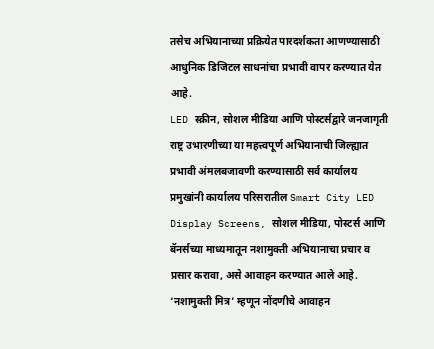तसेच अभियानाच्या प्रक्रियेत पारदर्शकता आणण्यासाठी आधुनिक डिजिटल साधनांचा प्रभावी वापर करण्यात येत आहे.
LED स्क्रीन, सोशल मीडिया आणि पोस्टर्सद्वारे जनजागृती
राष्ट्र उभारणीच्या या महत्त्वपूर्ण अभियानाची जिल्ह्यात प्रभावी अंमलबजावणी करण्यासाठी सर्व कार्यालय प्रमुखांनी कार्यालय परिसरातील Smart City LED Display Screens, सोशल मीडिया, पोस्टर्स आणि बॅनर्सच्या माध्यमातून नशामुक्ती अभियानाचा प्रचार व प्रसार करावा, असे आवाहन करण्यात आले आहे.
‘नशामुक्ती मित्र’ म्हणून नोंदणीचे आवाहन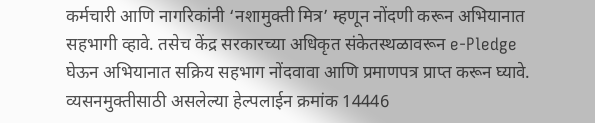कर्मचारी आणि नागरिकांनी ‘नशामुक्ती मित्र’ म्हणून नोंदणी करून अभियानात सहभागी व्हावे. तसेच केंद्र सरकारच्या अधिकृत संकेतस्थळावरून e-Pledge घेऊन अभियानात सक्रिय सहभाग नोंदवावा आणि प्रमाणपत्र प्राप्त करून घ्यावे.
व्यसनमुक्तीसाठी असलेल्या हेल्पलाईन क्रमांक 14446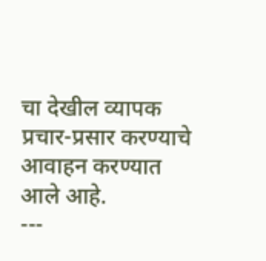चा देखील व्यापक प्रचार-प्रसार करण्याचे आवाहन करण्यात आले आहे.
---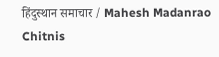हिंदुस्थान समाचार / Mahesh Madanrao Chitnis